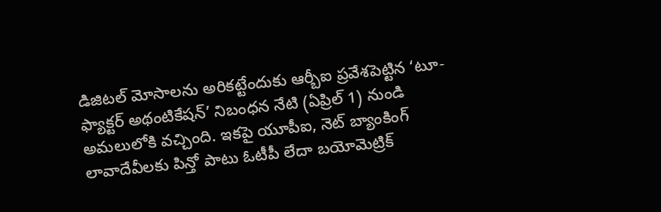డిజిటల్ మోసాలను అరికట్టేందుకు ఆర్బీఐ ప్రవేశపెట్టిన ‘టూ-ఫ్యాక్టర్ అథంటికేషన్’ నిబంధన నేటి (ఏప్రిల్ 1) నుండి అమలులోకి వచ్చింది. ఇకపై యూపీఐ, నెట్ బ్యాంకింగ్ లావాదేవీలకు పిన్తో పాటు ఓటీపీ లేదా బయోమెట్రిక్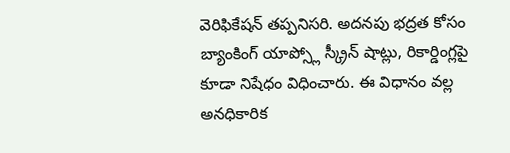వెరిఫికేషన్ తప్పనిసరి. అదనపు భద్రత కోసం బ్యాంకింగ్ యాప్స్లో స్క్రీన్ షాట్లు, రికార్డింగ్లపై కూడా నిషేధం విధించారు. ఈ విధానం వల్ల అనధికారిక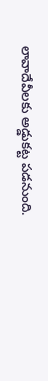లావాదేవీలకు అడ్డుకట్ట పడనుంది.